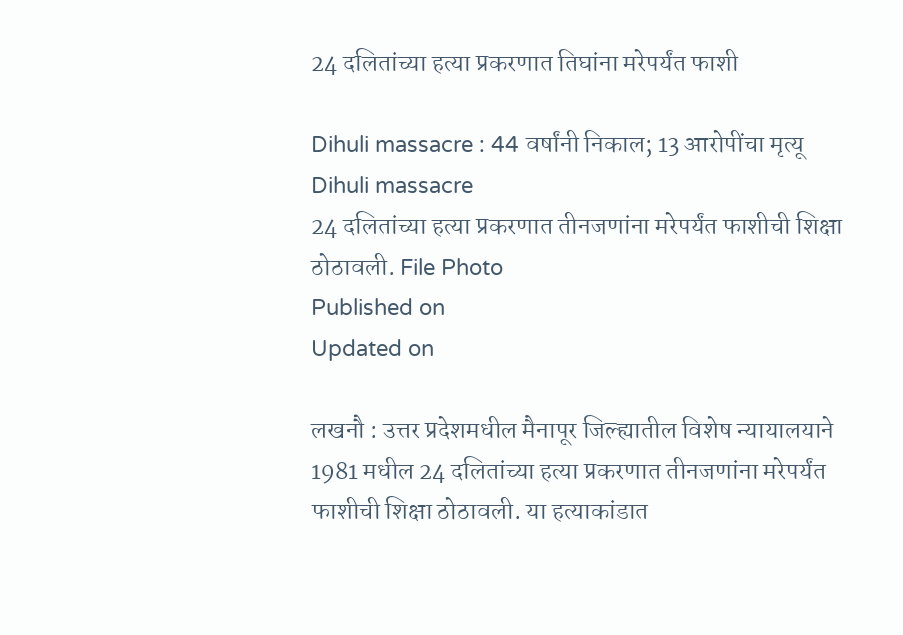24 दलितांच्या हत्या प्रकरणात तिघांना मरेपर्यंत फाशी

Dihuli massacre : 44 वर्षांनी निकाल; 13 आरोपींचा मृत्यू
Dihuli massacre
24 दलितांच्या हत्या प्रकरणात तीनजणांना मरेपर्यंत फाशीची शिक्षा ठोठावली. File Photo
Published on
Updated on

लखनौ : उत्तर प्रदेशमधील मैनापूर जिल्ह्यातील विशेष न्यायालयाने 1981 मधील 24 दलितांच्या हत्या प्रकरणात तीनजणांना मरेपर्यंत फाशीची शिक्षा ठोठावली. या हत्याकांडात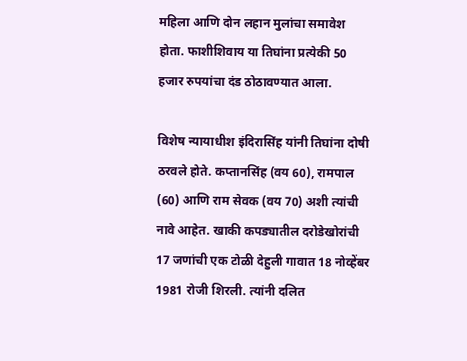महिला आणि दोन लहान मुलांचा समावेश होता. फाशीशिवाय या तिघांना प्रत्येकी 50 हजार रुपयांचा दंड ठोठावण्यात आला.

विशेष न्यायाधीश इंदिरासिंह यांनी तिघांना दोषी ठरवले होते. कप्तानसिंह (वय 60), रामपाल (60) आणि राम सेवक (वय 70) अशी त्यांची नावे आहेत. खाकी कपड्यातील दरोडेखोरांची 17 जणांची एक टोळी देहुली गावात 18 नोव्हेंबर 1981 रोजी शिरली. त्यांनी दलित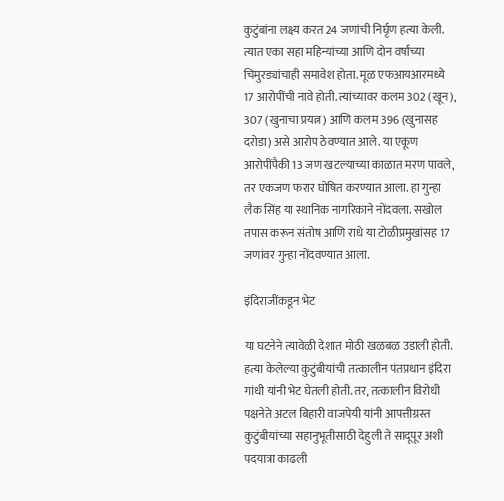कुटुंबांना लक्ष्य करत 24 जणांची निर्घृण हत्या केली. त्यात एका सहा महिन्यांच्या आणि दोन वर्षांच्या चिमुरड्यांचाही समावेश होता. मूळ एफआयआरमध्ये 17 आरोपींची नावे होती. त्यांच्यावर कलम 302 (खून), 307 (खुनाचा प्रयत्न) आणि कलम 396 (खुनासह दरोडा) असे आरोप ठेवण्यात आले. या एकूण आरोपींपैकी 13 जण खटल्याच्या काळात मरण पावले, तर एकजण फरार घोषित करण्यात आला. हा गुन्हा लैक सिंह या स्थानिक नागरिकाने नोंदवला. सखोल तपास करून संतोष आणि राधे या टोळीप्रमुखांसह 17 जणांवर गुन्हा नोंदवण्यात आला.

इंदिराजींकडून भेट

या घटनेने त्यावेळी देशात मोठी खळबळ उडाली होती. हत्या केलेल्या कुटुंबीयांची तत्कालीन पंतप्रधान इंदिरा गांधी यांनी भेट घेतली होती. तर, तत्कालीन विरोधी पक्षनेते अटल बिहारी वाजपेयी यांनी आपत्तीग्रस्त कुटुंबीयांच्या सहानुभूतीसाठी देहुली ते सादूपूर अशी पदयात्रा काढली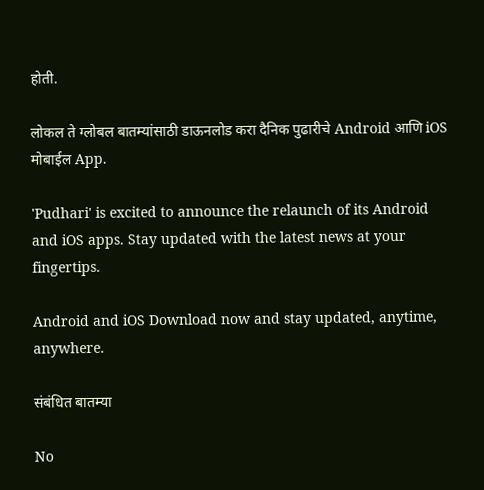होती.

लोकल ते ग्लोबल बातम्यांसाठी डाऊनलोड करा दैनिक पुढारीचे Android आणि iOS मोबाईल App.

'Pudhari' is excited to announce the relaunch of its Android and iOS apps. Stay updated with the latest news at your fingertips.

Android and iOS Download now and stay updated, anytime, anywhere.

संबंधित बातम्या

No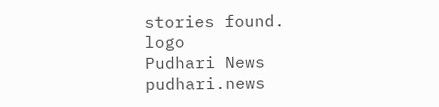stories found.
logo
Pudhari News
pudhari.news